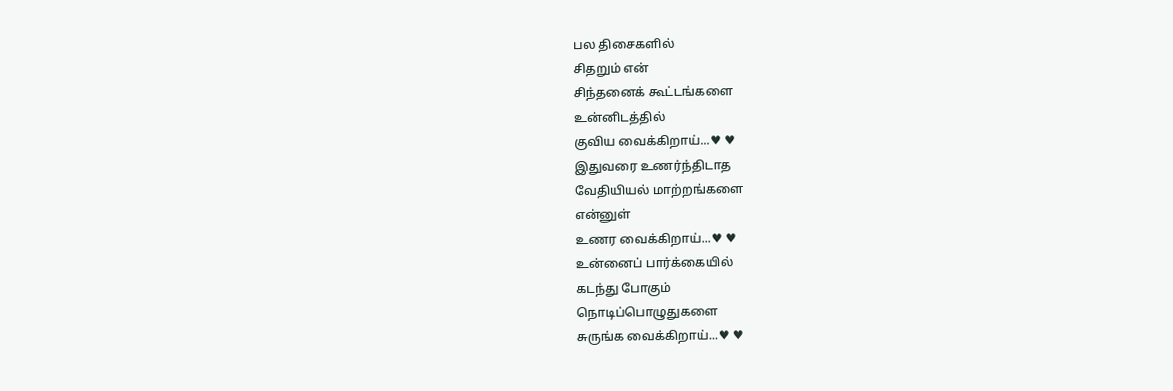பல திசைகளில்
சிதறும் என்
சிந்தனைக் கூட்டங்களை
உன்னிடத்தில்
குவிய வைக்கிறாய்...♥ ♥
இதுவரை உணர்ந்திடாத
வேதியியல் மாற்றங்களை
என்னுள்
உணர வைக்கிறாய்...♥ ♥
உன்னைப் பார்க்கையில்
கடந்து போகும்
நொடிப்பொழுதுகளை
சுருங்க வைக்கிறாய்...♥ ♥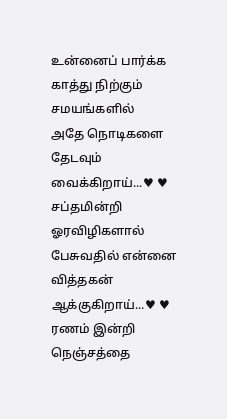உன்னைப் பார்க்க
காத்து நிற்கும்
சமயங்களில்
அதே நொடிகளை
தேடவும் வைக்கிறாய்...♥ ♥
சப்தமின்றி ஓரவிழிகளால்
பேசுவதில் என்னை
வித்தகன் ஆக்குகிறாய்...♥ ♥
ரணம் இன்றி நெஞ்சத்தை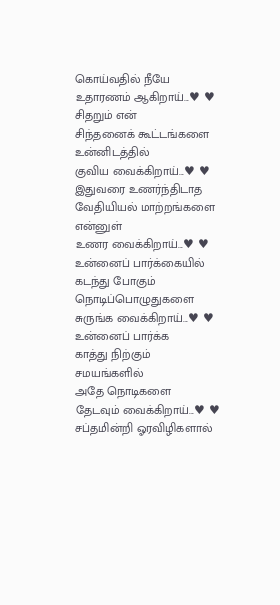கொய்வதில் நீயே
உதாரணம் ஆகிறாய்...♥ ♥
சிதறும் என்
சிந்தனைக் கூட்டங்களை
உன்னிடத்தில்
குவிய வைக்கிறாய்...♥ ♥
இதுவரை உணர்ந்திடாத
வேதியியல் மாற்றங்களை
என்னுள்
உணர வைக்கிறாய்...♥ ♥
உன்னைப் பார்க்கையில்
கடந்து போகும்
நொடிப்பொழுதுகளை
சுருங்க வைக்கிறாய்...♥ ♥
உன்னைப் பார்க்க
காத்து நிற்கும்
சமயங்களில்
அதே நொடிகளை
தேடவும் வைக்கிறாய்...♥ ♥
சப்தமின்றி ஓரவிழிகளால்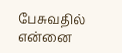பேசுவதில் என்னை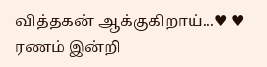வித்தகன் ஆக்குகிறாய்...♥ ♥
ரணம் இன்றி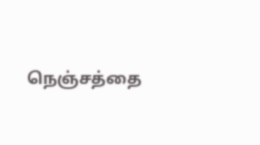நெஞ்சத்தை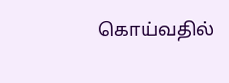கொய்வதில்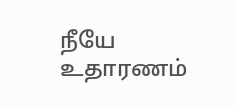நீயே
உதாரணம்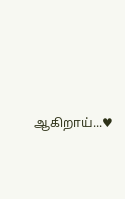ஆகிறாய்...♥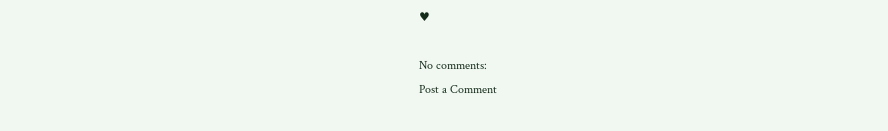♥

No comments:
Post a Comment